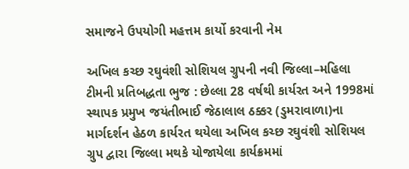સમાજને ઉપયોગી મહત્તમ કાર્યો કરવાની નેમ

અખિલ કચ્છ રઘુવંશી સોશિયલ ગ્રુપની નવી જિલ્લા–મહિલા ટીમની પ્રતિબદ્ધતા ભુજ : છેલ્લા 28 વર્ષથી કાર્યરત અને 1998માં સ્થાપક પ્રમુખ જયંતીભાઈ જેઠાલાલ ઠક્કર (ડુમરાવાળા)ના માર્ગદર્શન હેઠળ કાર્યરત થયેલા અખિલ કચ્છ રઘુવંશી સોશિયલ ગ્રુપ દ્વારા જિલ્લા મથકે યોજાયેલા કાર્યક્રમમાં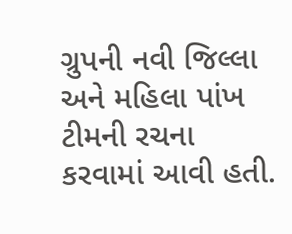ગ્રુપની નવી જિલ્લા અને મહિલા પાંખ ટીમની રચના કરવામાં આવી હતી.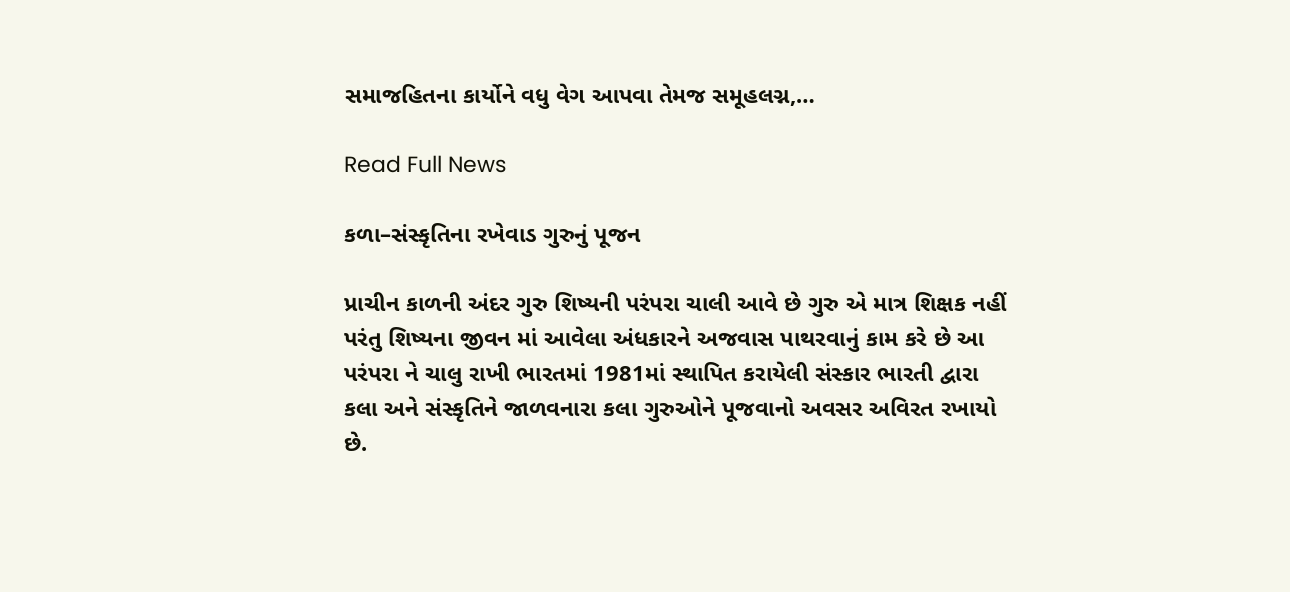સમાજહિતના કાર્યોને વધુ વેગ આપવા તેમજ સમૂહલગ્ન,…

Read Full News

કળા–સંસ્કૃતિના રખેવાડ ગુરુનું પૂજન

પ્રાચીન કાળની અંદર ગુરુ શિષ્યની પરંપરા ચાલી આવે છે ગુરુ એ માત્ર શિક્ષક નહીં પરંતુ શિષ્યના જીવન માં આવેલા અંધકારને અજવાસ પાથરવાનું કામ કરે છે આ પરંપરા ને ચાલુ રાખી ભારતમાં 1981માં સ્થાપિત કરાયેલી સંસ્કાર ભારતી દ્વારા કલા અને સંસ્કૃતિને જાળવનારા કલા ગુરુઓને પૂજવાનો અવસર અવિરત રખાયો છે.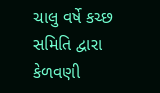ચાલુ વર્ષે કચ્છ સમિતિ દ્વારા કેળવણી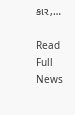કાર,…

Read Full News